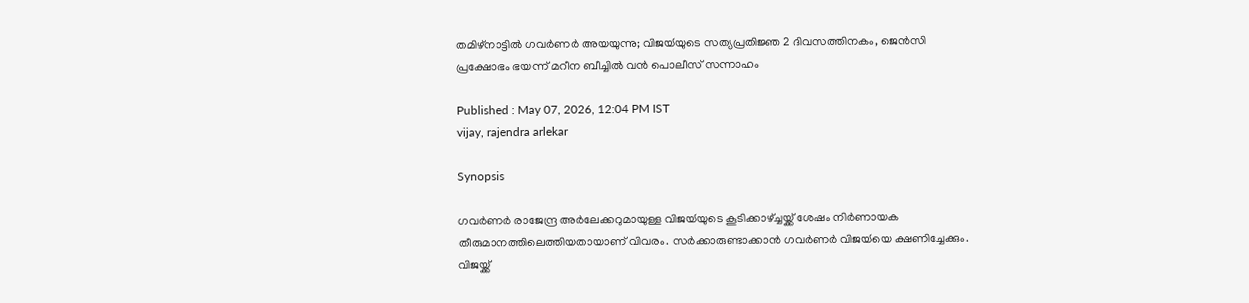തമിഴ്നാട്ടിൽ ഗവർണർ അയയുന്നു; വിജയ്‍യുടെ സത്യപ്രതിജ്ഞ 2 ദിവസത്തിനകം, ജെൻസി പ്രക്ഷോഭം ഭയന്ന് മറീന ബീച്ചിൽ വൻ പൊലീസ് സന്നാഹം

Published : May 07, 2026, 12:04 PM IST
vijay, rajendra arlekar

Synopsis

ഗവർണർ രാജേന്ദ്ര അർലേക്കറുമായുള്ള വിജയ്‍യുടെ കൂടിക്കാഴ്ച്ചയ്ക്ക് ശേഷം നിർണായക തീരുമാനത്തിലെത്തിയതായാണ് വിവരം. സർക്കാരുണ്ടാക്കാൻ ഗവർണർ വിജയ്‍യെ ക്ഷണിച്ചേക്കും. വിജയ്ക്ക്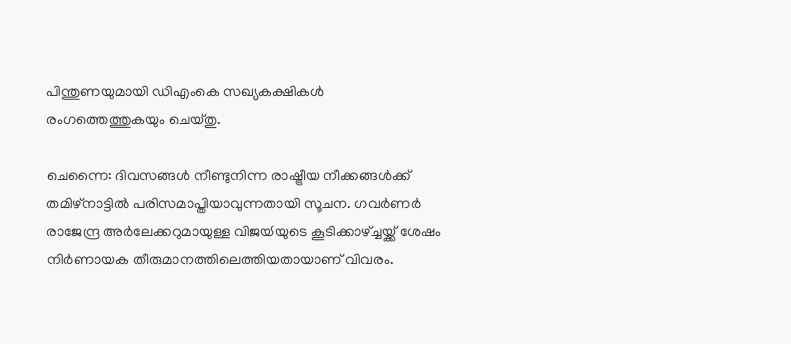പിന്തുണയുമായി ഡിഎംകെ സഖ്യകക്ഷികൾ രംഗത്തെത്തുകയും ചെയ്തു.

ചെന്നൈ: ദിവസങ്ങൾ നീണ്ടുനിന്ന രാഷ്ട്രീയ നീക്കങ്ങൾക്ക് തമിഴ്നാട്ടിൽ പരിസമാപ്തിയാവുന്നതായി സൂചന. ഗവർണർ രാജേന്ദ്ര അർലേക്കറുമായുള്ള വിജയ്‍യുടെ കൂടിക്കാഴ്ച്ചയ്ക്ക് ശേഷം നിർണായക തീരുമാനത്തിലെത്തിയതായാണ് വിവരം.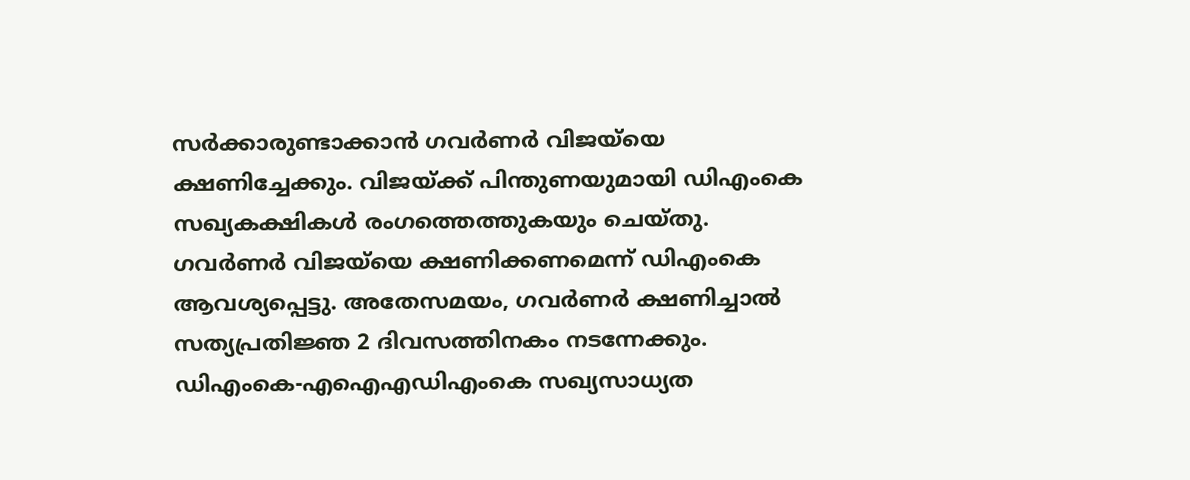സർക്കാരുണ്ടാക്കാൻ ഗവർണർ വിജയ്‍യെ ക്ഷണിച്ചേക്കും. വിജയ്ക്ക് പിന്തുണയുമായി ഡിഎംകെ സഖ്യകക്ഷികൾ രംഗത്തെത്തുകയും ചെയ്തു. ഗവർണർ വിജയ്‍യെ ക്ഷണിക്കണമെന്ന് ഡിഎംകെ ആവശ്യപ്പെട്ടു. അതേസമയം, ഗവർണർ ക്ഷണിച്ചാൽ സത്യപ്രതിജ്ഞ 2 ദിവസത്തിനകം നടന്നേക്കും. ഡിഎംകെ-എഐഎഡിഎംകെ സഖ്യസാധ്യത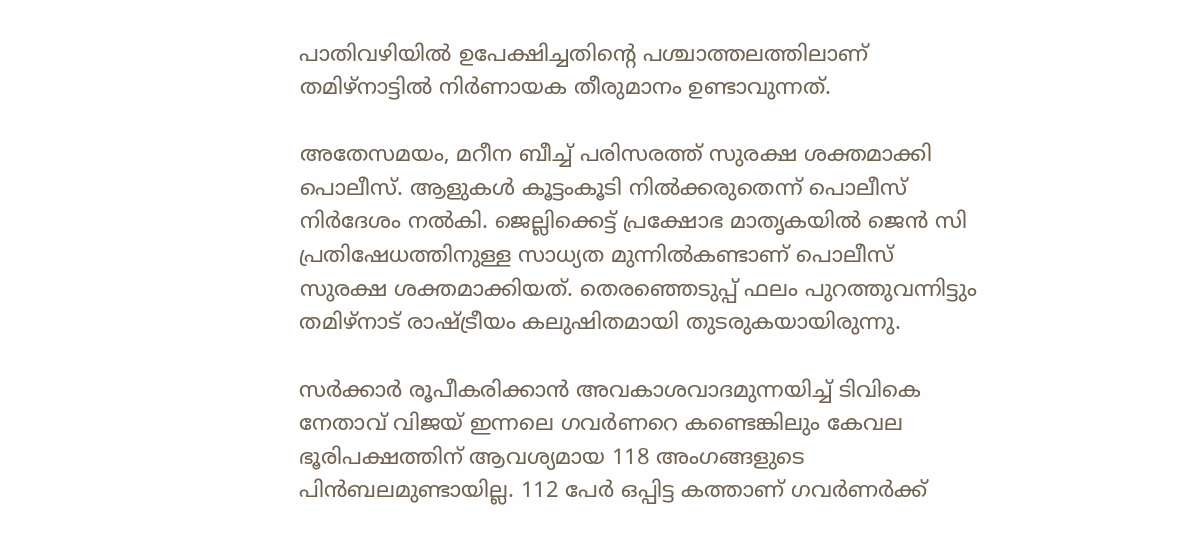പാതിവഴിയിൽ ഉപേക്ഷിച്ചതിൻ്റെ പശ്ചാത്തലത്തിലാണ് തമിഴ്നാട്ടിൽ നിർണായക തീരുമാനം ഉണ്ടാവുന്നത്.

അതേസമയം, മറീന ബീച്ച് പരിസരത്ത് സുരക്ഷ ശക്തമാക്കി പൊലീസ്. ആളുകൾ കൂട്ടംകൂടി നിൽക്കരുതെന്ന് പൊലീസ് നിർദേശം നൽകി. ജെല്ലിക്കെട്ട് പ്രക്ഷോഭ മാതൃകയിൽ ജെൻ സി പ്രതിഷേധത്തിനുള്ള സാധ്യത മുന്നിൽകണ്ടാണ് പൊലീസ് സുരക്ഷ ശക്തമാക്കിയത്. തെരഞ്ഞെടുപ്പ് ഫലം പുറത്തുവന്നിട്ടും തമിഴ്നാട് രാഷ്ട്രീയം കലുഷിതമായി തുടരുകയായിരുന്നു.

സർക്കാർ രൂപീകരിക്കാൻ അവകാശവാദമുന്നയിച്ച് ടിവികെ നേതാവ് വിജയ് ഇന്നലെ ഗവർണറെ കണ്ടെങ്കിലും കേവല ഭൂരിപക്ഷത്തിന് ആവശ്യമായ 118 അംഗങ്ങളുടെ പിൻബലമുണ്ടായില്ല. 112 പേർ ഒപ്പിട്ട കത്താണ് ഗവർണർക്ക്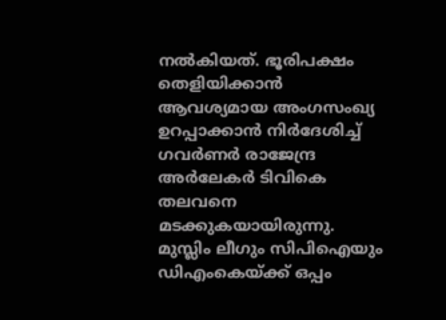നൽകിയത്. ഭൂരിപക്ഷം തെളിയിക്കാൻ ആവശ്യമായ അംഗസംഖ്യ ഉറപ്പാക്കാൻ നിർദേശിച്ച് ഗവർണർ രാജേന്ദ്ര അർലേകർ ടിവികെ തലവനെ മടക്കുകയായിരുന്നു. മുസ്ലിം ലീഗും സിപിഐയും ഡിഎംകെയ്ക്ക് ഒപ്പം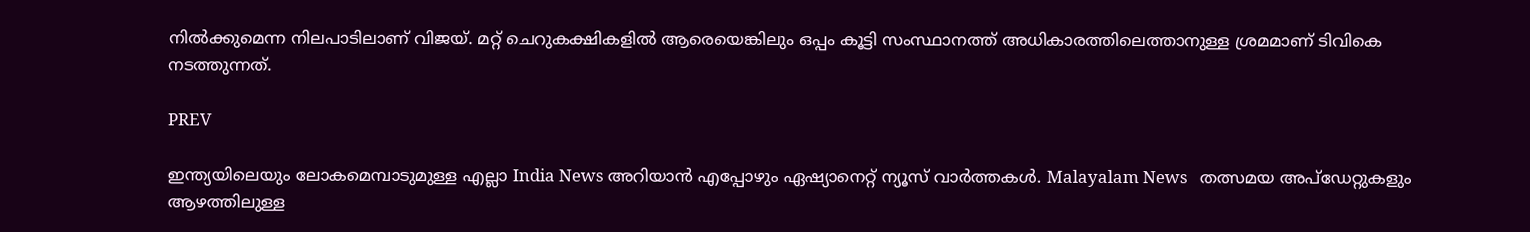നിൽക്കുമെന്ന നിലപാടിലാണ് വിജയ്. മറ്റ് ചെറുകക്ഷികളിൽ ആരെയെങ്കിലും ഒപ്പം കൂട്ടി സംസ്ഥാനത്ത് അധികാരത്തിലെത്താനുള്ള ശ്രമമാണ് ടിവികെ നടത്തുന്നത്.

PREV

ഇന്ത്യയിലെയും ലോകമെമ്പാടുമുള്ള എല്ലാ India News അറിയാൻ എപ്പോഴും ഏഷ്യാനെറ്റ് ന്യൂസ് വാർത്തകൾ. Malayalam News   തത്സമയ അപ്‌ഡേറ്റുകളും ആഴത്തിലുള്ള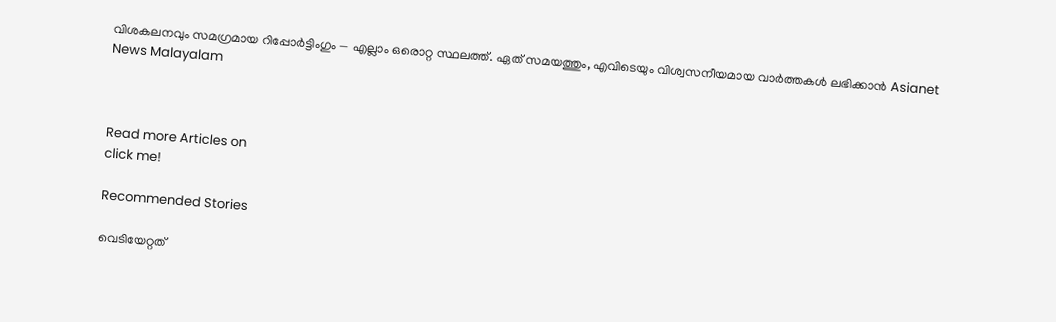വിശകലനവും സമഗ്രമായ റിപ്പോർട്ടിംഗും — എല്ലാം ഒരൊറ്റ സ്ഥലത്ത്. ഏത് സമയത്തും, എവിടെയും വിശ്വസനീയമായ വാർത്തകൾ ലഭിക്കാൻ Asianet News Malayalam



Read more Articles on
click me!

Recommended Stories

വെടിയേറ്റത്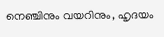നെഞ്ചിനും വയറിനും, ഹൃദയം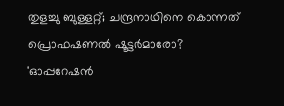തുളച്ചു ബുള്ളറ്റ്; ചന്ദ്രനാഥിനെ കൊന്നത് പ്രൊഫഷണൽ ഷൂട്ട‍ർമാരോ?
'ഓപ്പറേഷൻ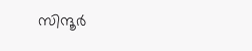സിന്ദൂ‍ർ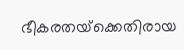ഭീകരതയ്‌ക്കെതിരായ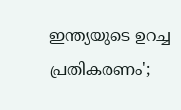ഇന്ത്യയുടെ ഉറച്ച പ്രതികരണം';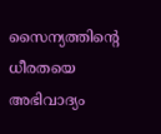സൈന്യത്തിൻ്റെ ധീരതയെ അഭിവാദ്യം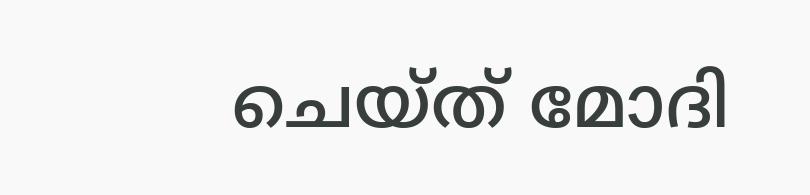ചെയ്ത് മോദി